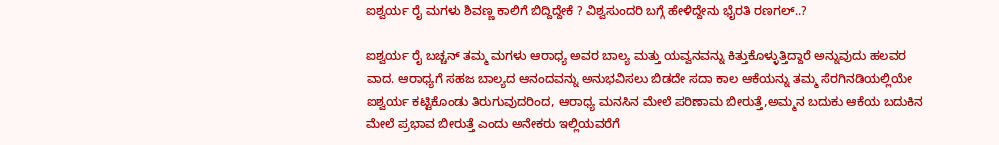ಐಶ್ವರ್ಯ ರೈ ಮಗಳು ಶಿವಣ್ಣ ಕಾಲಿಗೆ ಬಿದ್ದಿದ್ದೇಕೆ ? ವಿಶ್ವಸುಂದರಿ ಬಗ್ಗೆ ಹೇಳಿದ್ದೇನು ಭೈರತಿ ರಣಗಲ್..?

ಐಶ್ವರ್ಯ ರೈ ಬಚ್ಚನ್ ತಮ್ಮ ಮಗಳು ಆರಾಧ್ಯ ಅವರ ಬಾಲ್ಯ ಮತ್ತು ಯವ್ವನವನ್ನು ಕಿತ್ತುಕೊಳ್ಳುತ್ತಿದ್ದಾರೆ ಅನ್ನುವುದು ಹಲವರ ವಾದ. ಆರಾಧ್ಯಗೆ ಸಹಜ ಬಾಲ್ಯದ ಆನಂದವನ್ನು ಅನುಭವಿಸಲು ಬಿಡದೇ ಸದಾ ಕಾಲ ಆಕೆಯನ್ನು ತಮ್ಮ ಸೆರಗಿನಡಿಯಲ್ಲಿಯೇ ಐಶ್ವರ್ಯ ಕಟ್ಟಿಕೊಂಡು ತಿರುಗುವುದರಿಂದ, ಆರಾಧ್ಯ ಮನಸಿನ ಮೇಲೆ ಪರಿಣಾಮ ಬೀರುತ್ತೆ,ಅಮ್ಮನ ಬದುಕು ಆಕೆಯ ಬದುಕಿನ ಮೇಲೆ ಪ್ರಭಾವ ಬೀರುತ್ತೆ ಎಂದು ಅನೇಕರು ಇಲ್ಲಿಯವರೆಗೆ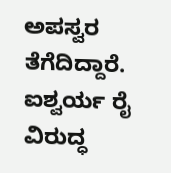ಅಪಸ್ವರ ತೆಗೆದಿದ್ದಾರೆ. ಐಶ್ವರ್ಯ ರೈ ವಿರುದ್ಧ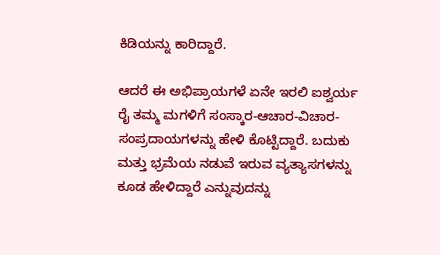ಕಿಡಿಯನ್ನು ಕಾರಿದ್ದಾರೆ.

ಆದರೆ ಈ ಅಭಿಪ್ರಾಯಗಳೆ ಏನೇ ಇರಲಿ ಐಶ್ವರ್ಯ ರೈ ತಮ್ಮ ಮಗಳಿಗೆ ಸಂಸ್ಕಾರ-ಆಚಾರ-ವಿಚಾರ-ಸಂಪ್ರದಾಯಗಳನ್ನು ಹೇಳಿ ಕೊಟ್ಟಿದ್ದಾರೆ. ಬದುಕು ಮತ್ತು ಭ್ರಮೆಯ ನಡುವೆ ಇರುವ ವ್ಯತ್ಯಾಸಗಳನ್ನು ಕೂಡ ಹೇಳಿದ್ದಾರೆ ಎನ್ನುವುದನ್ನು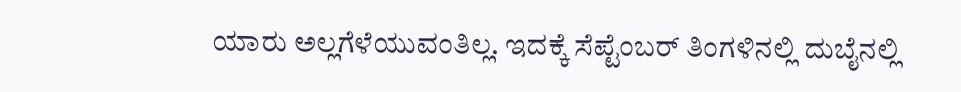ಯಾರು ಅಲ್ಲಗೆಳೆಯುವಂತಿಲ್ಲ. ಇದಕ್ಕೆ ಸೆಪ್ಟೆಂಬರ್‌ ತಿಂಗಳಿನಲ್ಲಿ ದುಬೈನಲ್ಲಿ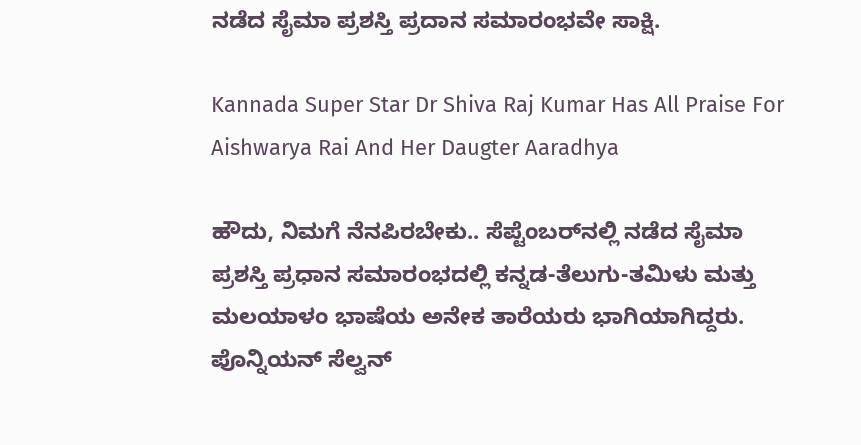ನಡೆದ ಸೈಮಾ ಪ್ರಶಸ್ತಿ ಪ್ರದಾನ ಸಮಾರಂಭವೇ ಸಾಕ್ಷಿ.

Kannada Super Star Dr Shiva Raj Kumar Has All Praise For Aishwarya Rai And Her Daugter Aaradhya

ಹೌದು, ನಿಮಗೆ ನೆನಪಿರಬೇಕು.. ಸೆಪ್ಟೆಂಬರ್‌ನಲ್ಲಿ ನಡೆದ ಸೈಮಾ ಪ್ರಶಸ್ತಿ ಪ್ರಧಾನ ಸಮಾರಂಭದಲ್ಲಿ ಕನ್ನಡ-ತೆಲುಗು-ತಮಿಳು ಮತ್ತು ಮಲಯಾಳಂ ಭಾಷೆಯ ಅನೇಕ ತಾರೆಯರು ಭಾಗಿಯಾಗಿದ್ದರು. ಪೊನ್ನಿಯನ್ ಸೆಲ್ವನ್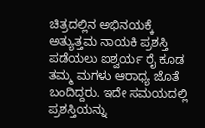ಚಿತ್ರದಲ್ಲಿನ ಅಭಿನಯಕ್ಕೆ ಅತ್ಯುತ್ತಮ ನಾಯಕಿ ಪ್ರಶಸ್ತಿ ಪಡೆಯಲು ಐಶ್ವರ್ಯ ರೈ ಕೂಡ ತಮ್ಮ ಮಗಳು ಆರಾಧ್ಯ ಜೊತೆ ಬಂದಿದ್ದರು. ಇದೇ ಸಮಯದಲ್ಲಿ ಪ್ರಶಸ್ತಿಯನ್ನು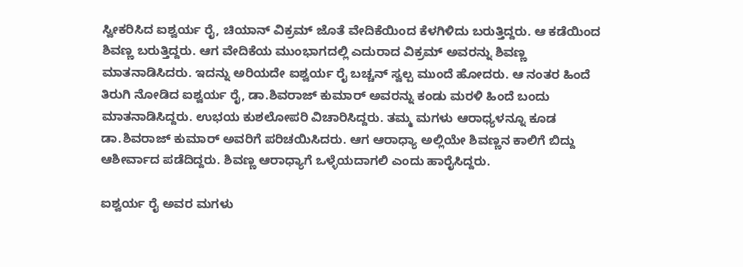ಸ್ವೀಕರಿಸಿದ ಐಶ್ವರ್ಯ ರೈ, ಚಿಯಾನ್ ವಿಕ್ರಮ್ ಜೊತೆ ವೇದಿಕೆಯಿಂದ ಕೆಳಗಿಳಿದು ಬರುತ್ತಿದ್ದರು. ಆ ಕಡೆಯಿಂದ ಶಿವಣ್ಣ ಬರುತ್ತಿದ್ದರು. ಆಗ ವೇದಿಕೆಯ ಮುಂಭಾಗದಲ್ಲಿ ಎದುರಾದ ವಿಕ್ರಮ್ ಅವರನ್ನು ಶಿವಣ್ಣ ಮಾತನಾಡಿಸಿದರು. ಇದನ್ನು ಅರಿಯದೇ ಐಶ್ವರ್ಯ ರೈ ಬಚ್ಚನ್ ಸ್ವಲ್ಪ ಮುಂದೆ ಹೋದರು. ಆ ನಂತರ ಹಿಂದೆ ತಿರುಗಿ ನೋಡಿದ ಐಶ್ವರ್ಯ ರೈ, ಡಾ.ಶಿವರಾಜ್ ಕುಮಾರ್ ಅವರನ್ನು ಕಂಡು ಮರಳಿ ಹಿಂದೆ ಬಂದು ಮಾತನಾಡಿಸಿದ್ದರು. ಉಭಯ ಕುಶಲೋಪರಿ ವಿಚಾರಿಸಿದ್ದರು. ತಮ್ಮ ಮಗಳು ಆರಾಧ್ಯಳನ್ನೂ ಕೂಡ ಡಾ.ಶಿವರಾಜ್ ಕುಮಾರ್ ಅವರಿಗೆ ಪರಿಚಯಿಸಿದರು. ಆಗ ಆರಾಧ್ಯಾ ಅಲ್ಲಿಯೇ ಶಿವಣ್ಣನ ಕಾಲಿಗೆ ಬಿದ್ದು ಆಶೀರ್ವಾದ ಪಡೆದಿದ್ದರು. ಶಿವಣ್ಣ ಆರಾಧ್ಯಾಗೆ ಒಳ್ಳೆಯದಾಗಲಿ ಎಂದು ಹಾರೈಸಿದ್ದರು.

ಐಶ್ವರ್ಯ ರೈ ಅವರ ಮಗಳು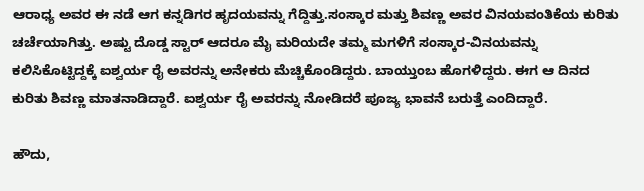ಆರಾಧ್ಯ ಅವರ ಈ ನಡೆ ಆಗ ಕನ್ನಡಿಗರ ಹೃದಯವನ್ನು ಗೆದ್ದಿತ್ತು.ಸಂಸ್ಕಾರ ಮತ್ತು ಶಿವಣ್ಣ ಅವರ ವಿನಯವಂತಿಕೆಯ ಕುರಿತು ಚರ್ಚೆಯಾಗಿತ್ತು. ಅಷ್ಟು ದೊಡ್ಡ ಸ್ಟಾರ್ ಆದರೂ ಮೈ ಮರಿಯದೇ ತಮ್ಮ ಮಗಳಿಗೆ ಸಂಸ್ಕಾರ-ವಿನಯವನ್ನು ಕಲಿಸಿಕೊಟ್ಟಿದ್ದಕ್ಕೆ ಐಶ್ವರ್ಯ ರೈ ಅವರನ್ನು ಅನೇಕರು ಮೆಚ್ಚಿಕೊಂಡಿದ್ದರು. ಬಾಯ್ತುಂಬ ಹೊಗಳಿದ್ದರು. ಈಗ ಆ ದಿನದ ಕುರಿತು ಶಿವಣ್ಣ ಮಾತನಾಡಿದ್ದಾರೆ. ಐಶ್ವರ್ಯ ರೈ ಅವರನ್ನು ನೋಡಿದರೆ ಪೂಜ್ಯ ಭಾವನೆ ಬರುತ್ತೆ ಎಂದಿದ್ದಾರೆ.

ಹೌದು,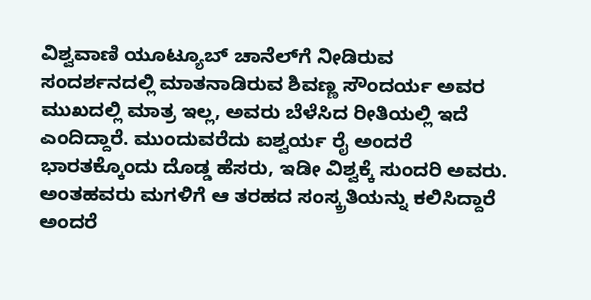ವಿಶ್ವವಾಣಿ ಯೂಟ್ಯೂಬ್ ಚಾನೆಲ್‌ಗೆ ನೀಡಿರುವ ಸಂದರ್ಶನದಲ್ಲಿ ಮಾತನಾಡಿರುವ ಶಿವಣ್ಣ ಸೌಂದರ್ಯ ಅವರ ಮುಖದಲ್ಲಿ ಮಾತ್ರ ಇಲ್ಲ, ಅವರು ಬೆಳೆಸಿದ ರೀತಿಯಲ್ಲಿ ಇದೆ ಎಂದಿದ್ದಾರೆ. ಮುಂದುವರೆದು ಐಶ್ವರ್ಯ ರೈ ಅಂದರೆ ಭಾರತಕ್ಕೊಂದು ದೊಡ್ಡ ಹೆಸರು, ಇಡೀ ವಿಶ್ವಕ್ಕೆ ಸುಂದರಿ ಅವರು. ಅಂತಹವರು ಮಗಳಿಗೆ ಆ ತರಹದ ಸಂಸ್ಕ್ರತಿಯನ್ನು ಕಲಿಸಿದ್ದಾರೆ ಅಂದರೆ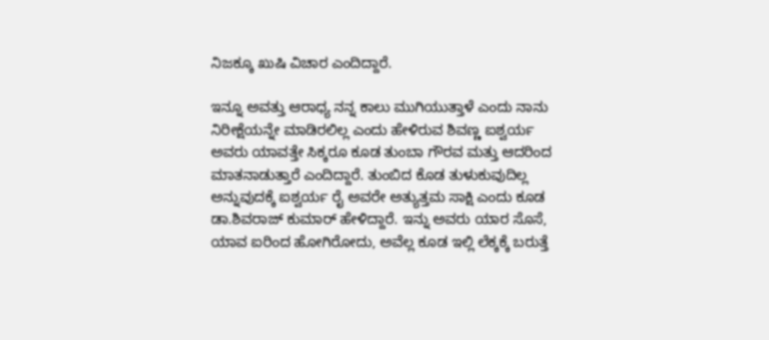ನಿಜಕ್ಕೂ ಖುಷಿ ವಿಚಾರ ಎಂದಿದ್ದಾರೆ.

ಇನ್ನೂ ಅವತ್ತು ಆರಾಧ್ಯ ನನ್ನ ಕಾಲು ಮುಗಿಯುತ್ತಾಳೆ ಎಂದು ನಾನು ನಿರೀಕ್ಷೆಯನ್ನೇ ಮಾಡಿರಲಿಲ್ಲ ಎಂದು ಹೇಳಿರುವ ಶಿವಣ್ಣ ಐಶ್ವರ್ಯ ಅವರು ಯಾವತ್ತೇ ಸಿಕ್ಕರೂ ಕೂಡ ತುಂಬಾ ಗೌರವ ಮತ್ತು ಆದರಿಂದ ಮಾತನಾಡುತ್ತಾರೆ ಎಂದಿದ್ದಾರೆ. ತುಂಬಿದ ಕೊಡ ತುಳುಕುವುದಿಲ್ಲ ಅನ್ನುವುದಕ್ಕೆ ಐಶ್ವರ್ಯ ರೈ ಅವರೇ ಅತ್ಯುತ್ತಮ ಸಾಕ್ಷಿ ಎಂದು ಕೂಡ ಡಾ.ಶಿವರಾಜ್ ಕುಮಾರ್ ಹೇಳಿದ್ದಾರೆ. ಇನ್ನು ಅವರು ಯಾರ ಸೊಸೆ, ಯಾವ ಐರಿಂದ ಹೋಗಿರೋದು, ಅವೆಲ್ಲ ಕೂಡ ಇಲ್ಲಿ ಲೆಕ್ಕಕ್ಕೆ ಬರುತ್ತೆ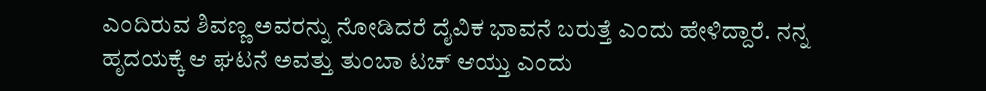ಎಂದಿರುವ ಶಿವಣ್ಣ ಅವರನ್ನು ನೋಡಿದರೆ ದೈವಿಕ ಭಾವನೆ ಬರುತ್ತೆ ಎಂದು ಹೇಳಿದ್ದಾರೆ. ನನ್ನ ಹೃದಯಕ್ಕೆ ಆ ಘಟನೆ ಅವತ್ತು ತುಂಬಾ ಟಚ್ ಆಯ್ತು ಎಂದು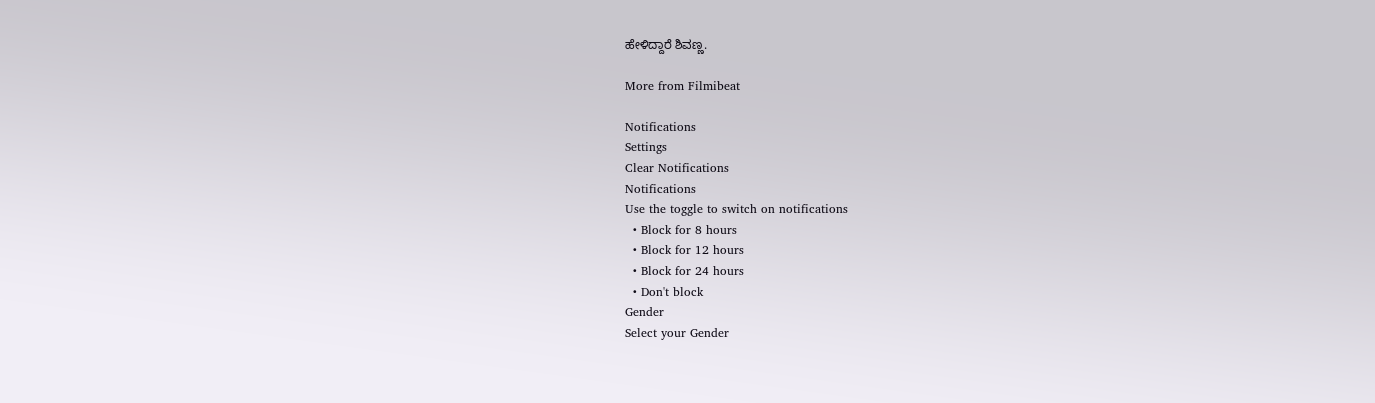ಹೇಳಿದ್ದಾರೆ ಶಿವಣ್ಣ.

More from Filmibeat

Notifications
Settings
Clear Notifications
Notifications
Use the toggle to switch on notifications
  • Block for 8 hours
  • Block for 12 hours
  • Block for 24 hours
  • Don't block
Gender
Select your Gender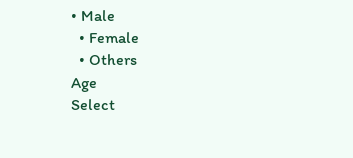• Male
  • Female
  • Others
Age
Select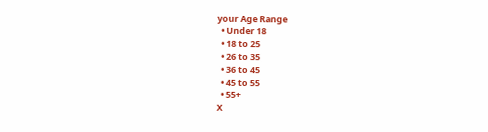your Age Range
  • Under 18
  • 18 to 25
  • 26 to 35
  • 36 to 45
  • 45 to 55
  • 55+
X